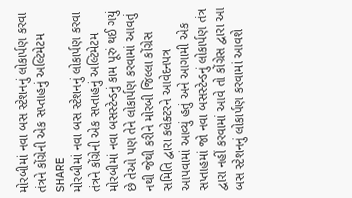મોરબીમાં નવા બસ સ્ટેશનનું લોકાર્પણ કરવા તંત્રને કોંગ્રેની એક સપ્તાહનું અલ્ટિમેટમ
SHARE
મોરબીમાં નવા બસ સ્ટેશનનું લોકાર્પણ કરવા તંત્રને કોંગ્રેની એક સપ્તાહનું અલ્ટિમેટમ
મોરબીમાં નવા બસસ્ટેન્ડનું કામ પૂરું થઈ ગયું છે તેઓ પણ તેને લોકાર્પણ કરવામાં આવતું નથી જેથી કરીને મોરબી જિલ્લા કોંગ્રેસ સમિતિ દ્વારા કલેક્ટરને આવેદનપત્ર આપવામાં આવ્યું હતું અને આગામી એક સપ્તાહમાં જો નવા બસસ્ટેન્ડનું લોકાર્પણ તંત્ર દ્વારા નહીં કરવામાં આવે તો કોંગ્રેસ દ્વારા આ બસ સ્ટેશનનું લોકાર્પણ કરવામાં આવશે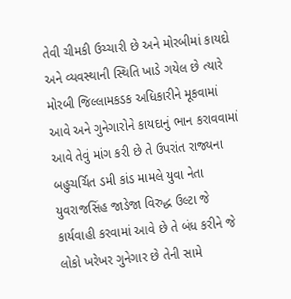તેવી ચીમકી ઉચ્ચારી છે અને મોરબીમાં કાયદો અને વ્યવસ્થાની સ્થિતિ ખાડે ગયેલ છે ત્યારે મોરબી જિલ્લામકડક અધિકારીને મૂકવામાં આવે અને ગુનેગારોને કાયદાનું ભાન કરાવવામાં આવે તેવું માંગ કરી છે તે ઉપરાંત રાજ્યના બહુચર્ચિત ડમી કાંડ મામલે યુવા નેતા યુવરાજસિંહ જાડેજા વિરુદ્ધ ઉલ્ટા જે કાર્યવાહી કરવામાં આવે છે તે બંધ કરીને જે લોકો ખરેખર ગુનેગાર છે તેની સામે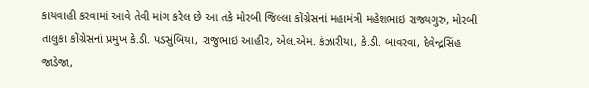કાયવાહી કરવામાં આવે તેવી માંગ કરેલ છે આ તકે મોરબી જિલ્લા કોંગ્રેસનાં મહામંત્રી મહેશભાઇ રાજ્યગુરુ, મોરબી તાલુકા કોંગ્રેસનાં પ્રમુખ કે.ડી. પડસુંબિયા, રાજુભાઇ આહીર, એલ.એમ. કંઝારીયા, કે.ડી. બાવરવા, દેવેન્દ્રસિંહ જાડેજા,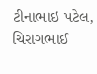ટીનાભાઇ પટેલ, ચિરાગભાઈ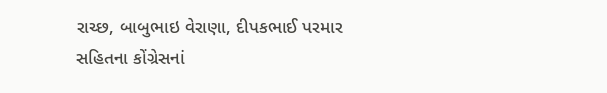રાચ્છ, બાબુભાઇ વેરાણા, દીપકભાઈ પરમાર સહિતના કોંગ્રેસનાં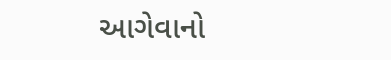આગેવાનો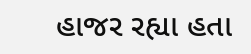હાજર રહ્યા હતા